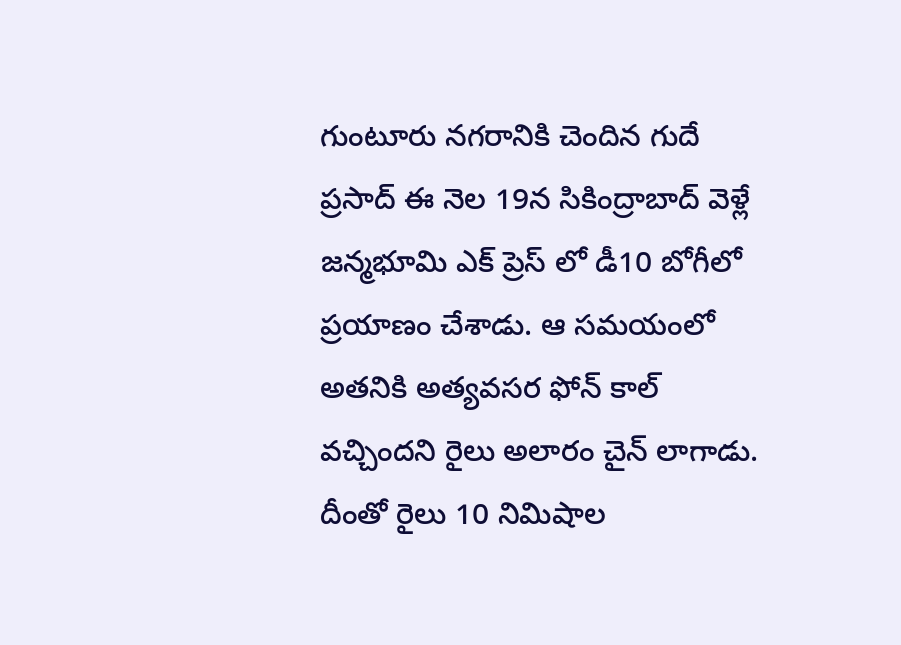గుంటూరు నగరానికి చెందిన గుదే ప్రసాద్ ఈ నెల 19న సికింద్రాబాద్ వెళ్లే జన్మభూమి ఎక్ ప్రెస్ లో డీ10 బోగీలో ప్రయాణం చేశాడు. ఆ సమయంలో అతనికి అత్యవసర ఫోన్ కాల్ వచ్చిందని రైలు అలారం చైన్ లాగాడు. దీంతో రైలు 10 నిమిషాల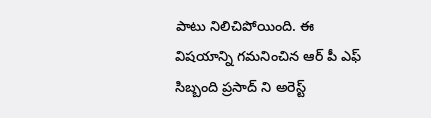పాటు నిలిచిపోయింది. ఈ విషయాన్ని గమనించిన ఆర్ పీ ఎఫ్ సిబ్బంది ప్రసాద్ ని అరెస్ట్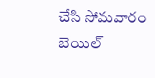చేసి సోమవారం బెయిల్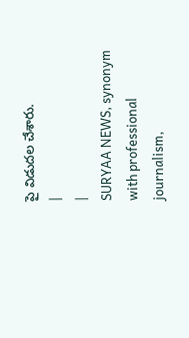పై విడుదల చేశారు.
|
|
SURYAA NEWS, synonym with professional journalism,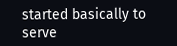started basically to serve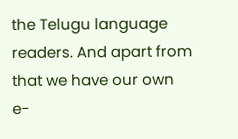the Telugu language readers. And apart from that we have our own e-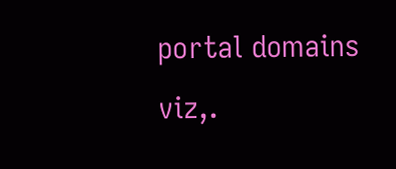portal domains viz,.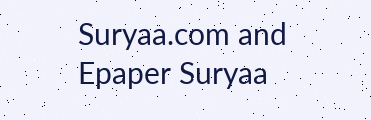Suryaa.com and Epaper Suryaa